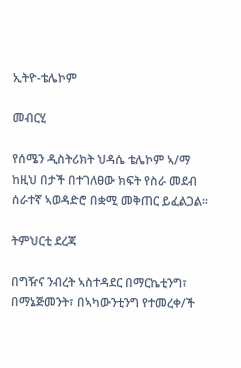ኢትዮ-ቴሌኮም

መብርሂ

የሰሜን ዲስትሪክት ህዳሴ ቴሌኮም ኣ/ማ ከዚህ በታች በተገለፀው ክፍት የስራ መደብ ሰራተኛ ኣወዳድሮ በቋሚ መቅጠር ይፈልጋል፡፡

ትምህርቲ ደረጃ

በግዥና ንብረት ኣስተዳደር በማርኬቲንግ፣ በማኔጅመንት፣ በኣካውንቲንግ የተመረቀ/ች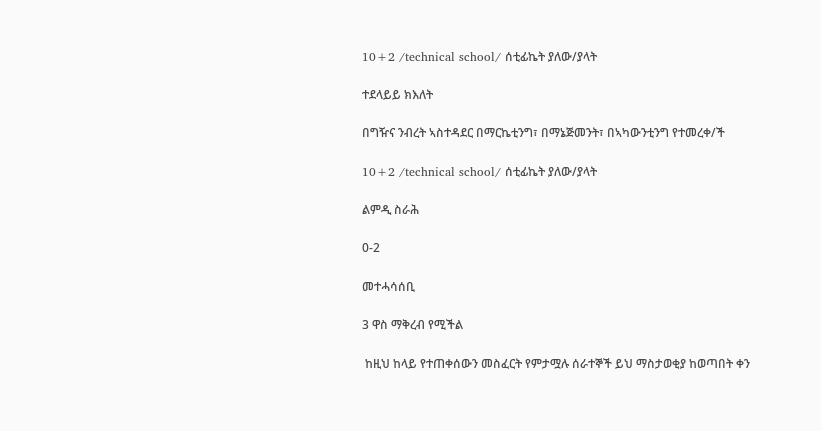10+2 /technical school/ ሰቲፊኬት ያለው/ያላት

ተደላይይ ክእለት

በግዥና ንብረት ኣስተዳደር በማርኬቲንግ፣ በማኔጅመንት፣ በኣካውንቲንግ የተመረቀ/ች

10+2 /technical school/ ሰቲፊኬት ያለው/ያላት

ልምዲ ስራሕ

0-2

መተሓሳሰቢ

3 ዋስ ማቅረብ የሚችል

 ከዚህ ከላይ የተጠቀሰውን መስፈርት የምታሟሉ ሰራተኞች ይህ ማስታወቂያ ከወጣበት ቀን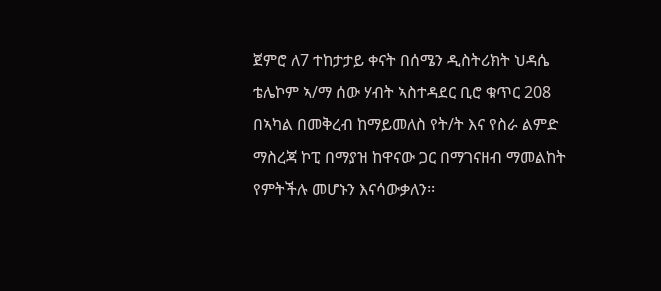ጀምሮ ለ7 ተከታታይ ቀናት በሰሜን ዲስትሪክት ህዳሴ ቴሌኮም ኣ/ማ ሰው ሃብት ኣስተዳደር ቢሮ ቁጥር 208 በኣካል በመቅረብ ከማይመለስ የት/ት እና የስራ ልምድ ማስረጃ ኮፒ በማያዝ ከዋናው ጋር በማገናዘብ ማመልከት የምትችሉ መሆኑን እናሳውቃለን፡፡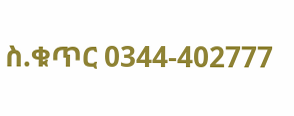ስ.ቁጥር 0344-402777